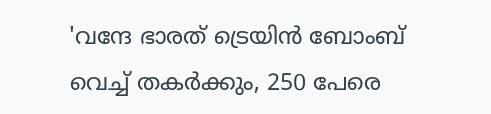'വന്ദേ ഭാരത് ട്രെയിൻ ബോംബ് വെച്ച് തകർക്കും, 250 പേരെ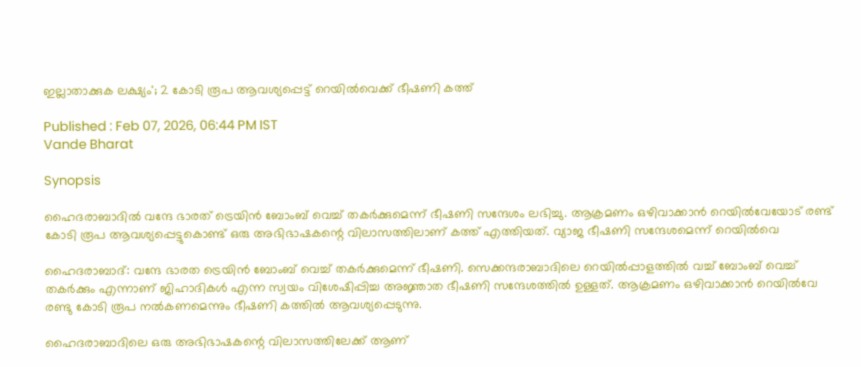ഇല്ലാതാക്കുക ലക്ഷ്യം'; 2 കോടി രൂപ ആവശ്യപ്പെട്ട് റെയിൽവെക്ക് ഭീഷണി കത്ത്

Published : Feb 07, 2026, 06:44 PM IST
Vande Bharat

Synopsis

ഹൈദരാബാദിൽ വന്ദേ ഭാരത് ട്രെയിൻ ബോംബ് വെച്ച് തകർക്കുമെന്ന് ഭീഷണി സന്ദേശം ലഭിച്ചു. ആക്രമണം ഒഴിവാക്കാൻ റെയിൽവേയോട് രണ്ട് കോടി രൂപ ആവശ്യപ്പെട്ടുകൊണ്ട് ഒരു അഭിഭാഷകന്റെ വിലാസത്തിലാണ് കത്ത് എത്തിയത്. വ്യാജ ഭീഷണി സന്ദേശമെന്ന് റെയിൽവെ

ഹൈദരാബാദ്: വന്ദേ ഭാരത ട്രെയിൻ ബോംബ് വെച്ച് തകർക്കുമെന്ന് ഭീഷണി. സെക്കന്ദരാബാദിലെ റെയിൽപ്പാളത്തിൽ വച്ച് ബോംബ് വെച്ച് തകർക്കും എന്നാണ് ജിഹാദികൾ എന്ന സ്വയം വിശേഷിപ്പിച്ച അജ്ഞാത ഭീഷണി സന്ദേശത്തിൽ ഉള്ളത്. ആക്രമണം ഒഴിവാക്കാൻ റെയിൽവേ രണ്ടു കോടി രൂപ നൽകണമെന്നും ഭീഷണി കത്തിൽ ആവശ്യപ്പെടുന്നു.

ഹൈദരാബാദിലെ ഒരു അഭിഭാഷകന്റെ വിലാസത്തിലേക്ക് ആണ്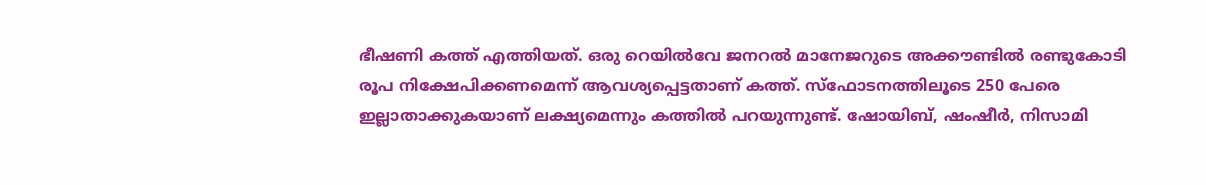ഭീഷണി കത്ത് എത്തിയത്. ഒരു റെയിൽവേ ജനറൽ മാനേജറുടെ അക്കൗണ്ടിൽ രണ്ടുകോടി രൂപ നിക്ഷേപിക്കണമെന്ന് ആവശ്യപ്പെട്ടതാണ് കത്ത്. സ്ഫോടനത്തിലൂടെ 250 പേരെ ഇല്ലാതാക്കുകയാണ് ലക്ഷ്യമെന്നും കത്തിൽ പറയുന്നുണ്ട്. ഷോയിബ്, ഷംഷീർ, നിസാമി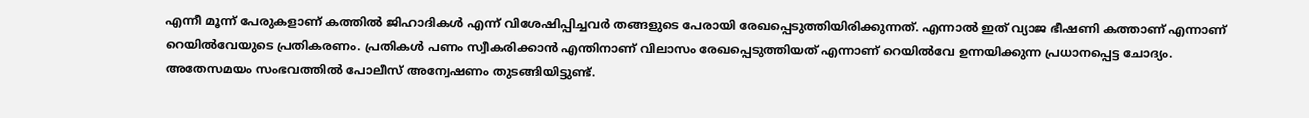എന്നീ മൂന്ന് പേരുകളാണ് കത്തിൽ ജിഹാദികൾ എന്ന് വിശേഷിപ്പിച്ചവർ തങ്ങളുടെ പേരായി രേഖപ്പെടുത്തിയിരിക്കുന്നത്. എന്നാൽ ഇത് വ്യാജ ഭീഷണി കത്താണ് എന്നാണ് റെയിൽവേയുടെ പ്രതികരണം. പ്രതികൾ പണം സ്വീകരിക്കാൻ എന്തിനാണ് വിലാസം രേഖപ്പെടുത്തിയത് എന്നാണ് റെയിൽവേ ഉന്നയിക്കുന്ന പ്രധാനപ്പെട്ട ചോദ്യം. അതേസമയം സംഭവത്തിൽ പോലീസ് അന്വേഷണം തുടങ്ങിയിട്ടുണ്ട്.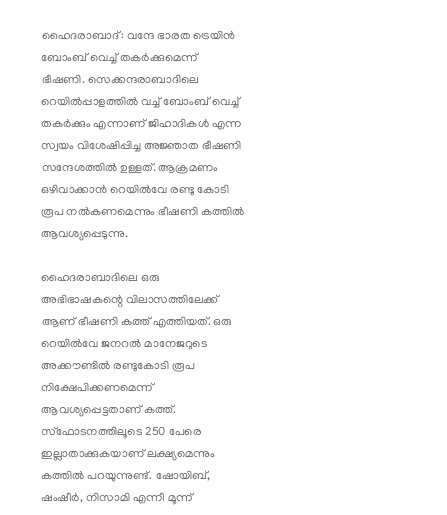ഹൈദരാബാദ്: വന്ദേ ഭാരത ട്രെയിൻ ബോംബ് വെച്ച് തകർക്കുമെന്ന് ഭീഷണി. സെക്കന്ദരാബാദിലെ റെയിൽപ്പാളത്തിൽ വച്ച് ബോംബ് വെച്ച് തകർക്കും എന്നാണ് ജിഹാദികൾ എന്ന സ്വയം വിശേഷിപ്പിച്ച അജ്ഞാത ഭീഷണി സന്ദേശത്തിൽ ഉള്ളത്. ആക്രമണം ഒഴിവാക്കാൻ റെയിൽവേ രണ്ടു കോടി രൂപ നൽകണമെന്നും ഭീഷണി കത്തിൽ ആവശ്യപ്പെടുന്നു.

ഹൈദരാബാദിലെ ഒരു അഭിഭാഷകന്റെ വിലാസത്തിലേക്ക് ആണ് ഭീഷണി കത്ത് എത്തിയത്. ഒരു റെയിൽവേ ജനറൽ മാനേജറുടെ അക്കൗണ്ടിൽ രണ്ടുകോടി രൂപ നിക്ഷേപിക്കണമെന്ന് ആവശ്യപ്പെട്ടതാണ് കത്ത്. സ്ഫോടനത്തിലൂടെ 250 പേരെ ഇല്ലാതാക്കുകയാണ് ലക്ഷ്യമെന്നും കത്തിൽ പറയുന്നുണ്ട്. ഷോയിബ്, ഷംഷീർ, നിസാമി എന്നീ മൂന്ന്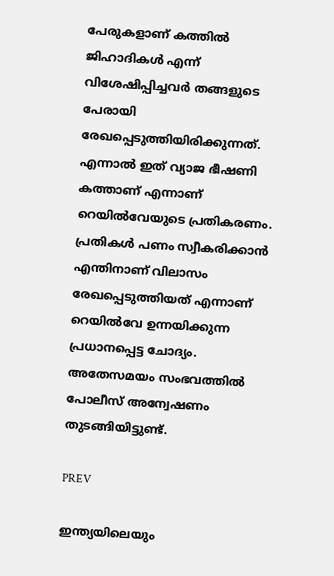പേരുകളാണ് കത്തിൽ ജിഹാദികൾ എന്ന് വിശേഷിപ്പിച്ചവർ തങ്ങളുടെ പേരായി രേഖപ്പെടുത്തിയിരിക്കുന്നത്. എന്നാൽ ഇത് വ്യാജ ഭീഷണി കത്താണ് എന്നാണ് റെയിൽവേയുടെ പ്രതികരണം. പ്രതികൾ പണം സ്വീകരിക്കാൻ എന്തിനാണ് വിലാസം രേഖപ്പെടുത്തിയത് എന്നാണ് റെയിൽവേ ഉന്നയിക്കുന്ന പ്രധാനപ്പെട്ട ചോദ്യം. അതേസമയം സംഭവത്തിൽ പോലീസ് അന്വേഷണം തുടങ്ങിയിട്ടുണ്ട്.

PREV

ഇന്ത്യയിലെയും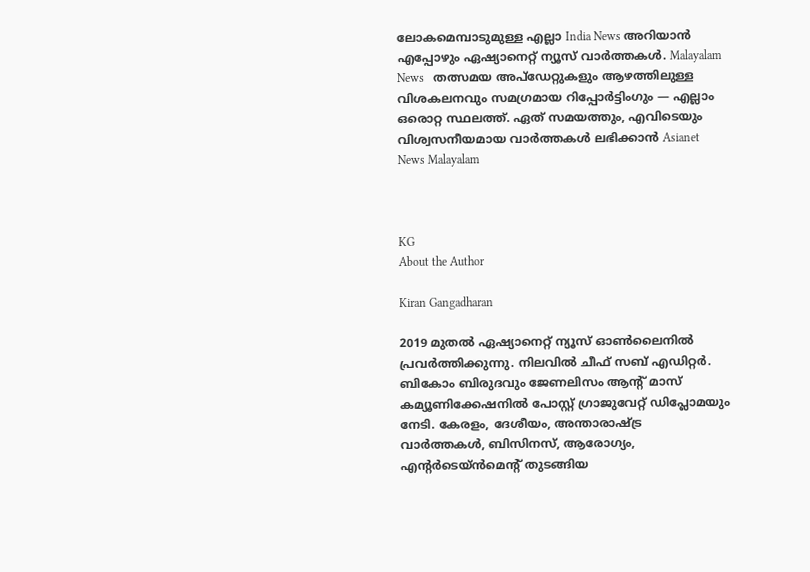ലോകമെമ്പാടുമുള്ള എല്ലാ India News അറിയാൻ എപ്പോഴും ഏഷ്യാനെറ്റ് ന്യൂസ് വാർത്തകൾ. Malayalam News   തത്സമയ അപ്‌ഡേറ്റുകളും ആഴത്തിലുള്ള വിശകലനവും സമഗ്രമായ റിപ്പോർട്ടിംഗും — എല്ലാം ഒരൊറ്റ സ്ഥലത്ത്. ഏത് സമയത്തും, എവിടെയും വിശ്വസനീയമായ വാർത്തകൾ ലഭിക്കാൻ Asianet News Malayalam



KG
About the Author

Kiran Gangadharan

2019 മുതല്‍ ഏഷ്യാനെറ്റ് ന്യൂസ് ഓണ്‍ലൈനില്‍ പ്രവര്‍ത്തിക്കുന്നു. നിലവില്‍ ചീഫ് സബ് എഡിറ്റർ. ബികോം ബിരുദവും ജേണലിസം ആൻ്റ് മാസ് കമ്യൂണിക്കേഷനിൽ പോസ്റ്റ് ഗ്രാജുവേറ്റ് ഡിപ്ലോമയും നേടി. കേരളം, ദേശീയം, അന്താരാഷ്ട്ര വാര്‍ത്തകള്‍, ബിസിനസ്, ആരോഗ്യം, എന്റർടെയ്ൻമെൻ്റ് തുടങ്ങിയ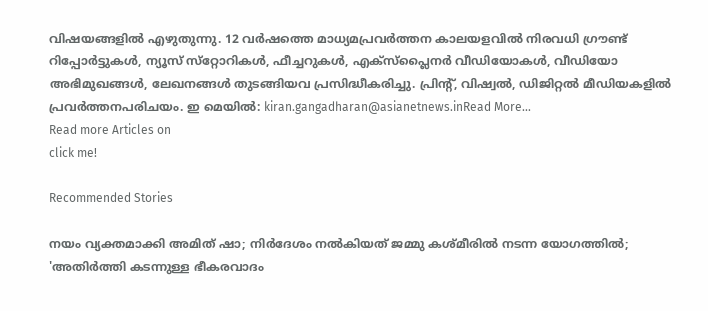വിഷയങ്ങളില്‍ എഴുതുന്നു. 12 വര്‍ഷത്തെ മാധ്യമപ്രവര്‍ത്തന കാലയളവില്‍ നിരവധി ഗ്രൗണ്ട് റിപ്പോര്‍ട്ടുകള്‍, ന്യൂസ് സ്‌റ്റോറികള്‍, ഫീച്ചറുകള്‍, എക്‌സ്‌പ്ലൈന‍ർ വീഡിയോകൾ, വീഡിയോ അഭിമുഖങ്ങള്‍, ലേഖനങ്ങള്‍ തുടങ്ങിയവ പ്രസിദ്ധീകരിച്ചു. പ്രിന്റ്, വിഷ്വല്‍, ഡിജിറ്റല്‍ മീഡിയകളില്‍ പ്രവര്‍ത്തനപരിചയം. ഇ മെയില്‍: kiran.gangadharan@asianetnews.inRead More...
Read more Articles on
click me!

Recommended Stories

നയം വ്യക്തമാക്കി അമിത് ഷാ; നിർദേശം നൽകിയത് ജമ്മു കശ്മീരിൽ നടന്ന യോഗത്തിൽ; 'അതിർത്തി കടന്നുള്ള ഭീകരവാദം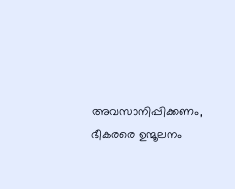അവസാനിപ്പിക്കണം, ഭീകരരെ ഉന്മൂലനം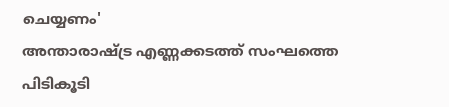ചെയ്യണം'
അന്താരാഷ്ട്ര എണ്ണക്കടത്ത് സംഘത്തെ പിടികൂടി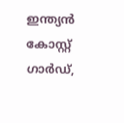ഇന്ത്യൻ കോസ്റ്റ് ഗാർഡ്,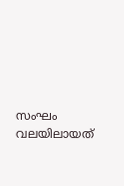സംഘം വലയിലായത്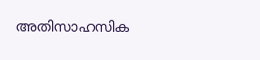അതിസാഹസിക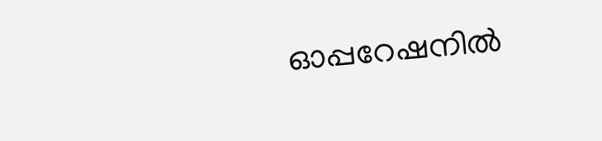ഓപ്പറേഷനിൽ